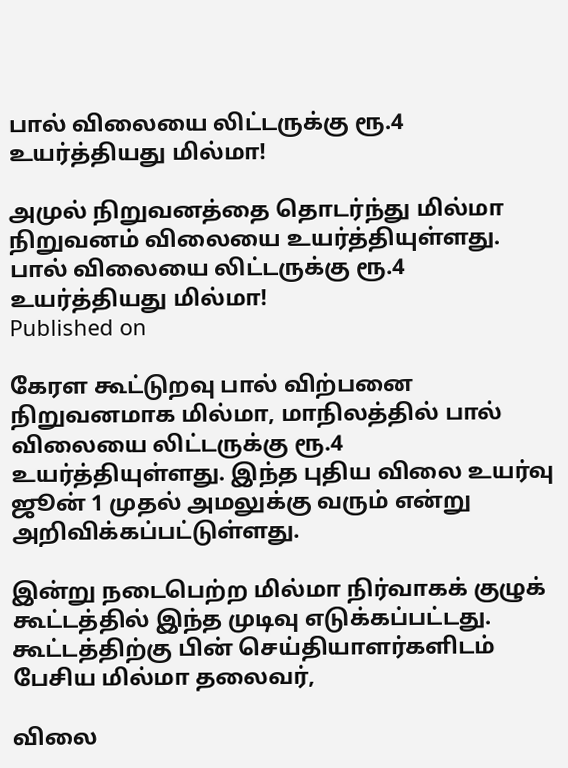பால் விலையை லிட்டருக்கு ரூ.4 உயர்த்தியது மில்மா!

அமுல் நிறுவனத்தை தொடர்ந்து மில்மா நிறுவனம் விலையை உயர்த்தியுள்ளது.
பால் விலையை லிட்டருக்கு ரூ.4 உயர்த்தியது மில்மா!
Published on

கேரள கூட்டுறவு பால் விற்பனை நிறுவனமாக மில்மா, மாநிலத்தில் பால் விலையை லிட்டருக்கு ரூ.4 உயர்த்தியுள்ளது. இந்த புதிய விலை உயர்வு ஜூன் 1 முதல் அமலுக்கு வரும் என்று அறிவிக்கப்பட்டுள்ளது.

இன்று நடைபெற்ற மில்மா நிர்வாகக் குழுக் கூட்டத்தில் இந்த முடிவு எடுக்கப்பட்டது. கூட்டத்திற்கு பின் செய்தியாளர்களிடம் பேசிய மில்மா தலைவர்,

விலை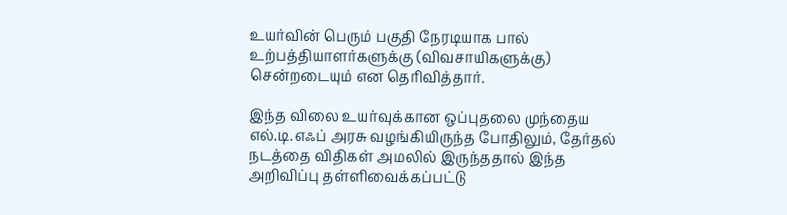உயர்வின் பெரும் பகுதி நேரடியாக பால் உற்பத்தியாளர்களுக்கு (விவசாயிகளுக்கு) சென்றடையும் என தெரிவித்தார்.

இந்த விலை உயர்வுக்கான ஒப்புதலை முந்தைய எல்.டி.எஃப் அரசு வழங்கியிருந்த போதிலும், தேர்தல் நடத்தை விதிகள் அமலில் இருந்ததால் இந்த அறிவிப்பு தள்ளிவைக்கப்பட்டு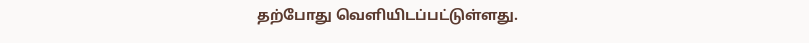தற்போது வெளியிடப்பட்டுள்ளது.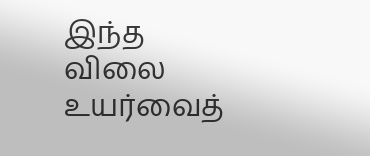இந்த விலை உயர்வைத்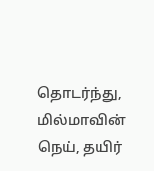தொடர்ந்து, மில்மாவின் நெய், தயிர்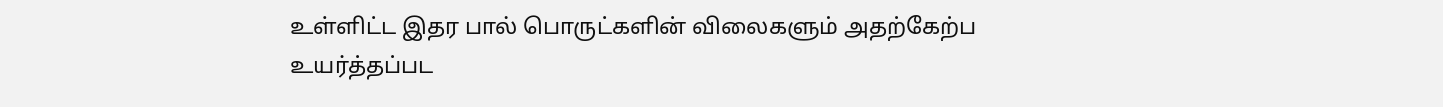உள்ளிட்ட இதர பால் பொருட்களின் விலைகளும் அதற்கேற்ப உயர்த்தப்பட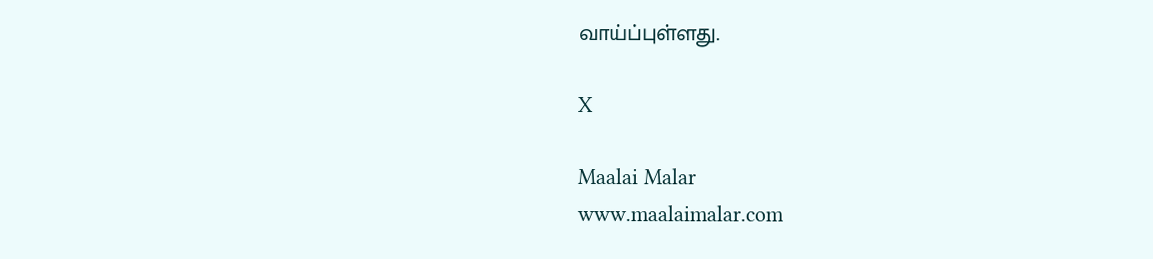வாய்ப்புள்ளது.

X

Maalai Malar
www.maalaimalar.com